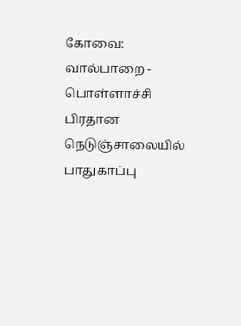கோவை: வால்பாறை - பொள்ளாச்சி பிரதான நெடுஞ்சாலையில் பாதுகாப்பு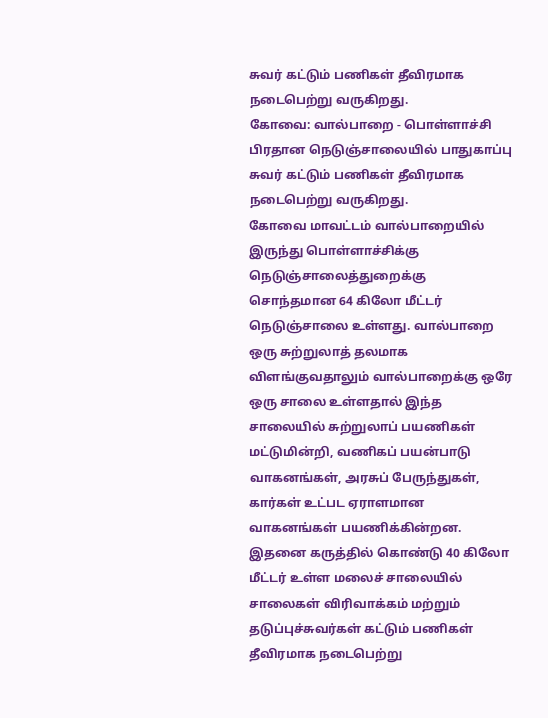சுவர் கட்டும் பணிகள் தீவிரமாக நடைபெற்று வருகிறது.
கோவை: வால்பாறை - பொள்ளாச்சி பிரதான நெடுஞ்சாலையில் பாதுகாப்பு சுவர் கட்டும் பணிகள் தீவிரமாக நடைபெற்று வருகிறது.
கோவை மாவட்டம் வால்பாறையில் இருந்து பொள்ளாச்சிக்கு நெடுஞ்சாலைத்துறைக்கு சொந்தமான 64 கிலோ மீட்டர் நெடுஞ்சாலை உள்ளது. வால்பாறை ஒரு சுற்றுலாத் தலமாக விளங்குவதாலும் வால்பாறைக்கு ஒரே ஒரு சாலை உள்ளதால் இந்த சாலையில் சுற்றுலாப் பயணிகள் மட்டுமின்றி, வணிகப் பயன்பாடு வாகனங்கள், அரசுப் பேருந்துகள், கார்கள் உட்பட ஏராளமான வாகனங்கள் பயணிக்கின்றன.
இதனை கருத்தில் கொண்டு 40 கிலோ மீட்டர் உள்ள மலைச் சாலையில் சாலைகள் விரிவாக்கம் மற்றும் தடுப்புச்சுவர்கள் கட்டும் பணிகள் தீவிரமாக நடைபெற்று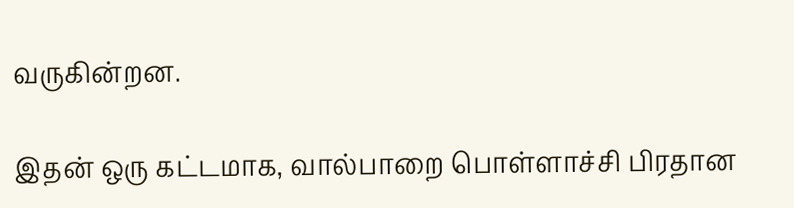வருகின்றன.

இதன் ஒரு கட்டமாக, வால்பாறை பொள்ளாச்சி பிரதான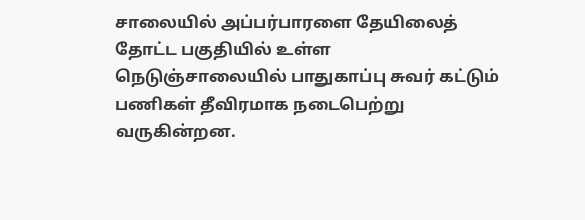சாலையில் அப்பர்பாரளை தேயிலைத் தோட்ட பகுதியில் உள்ள நெடுஞ்சாலையில் பாதுகாப்பு சுவர் கட்டும் பணிகள் தீவிரமாக நடைபெற்று வருகின்றன.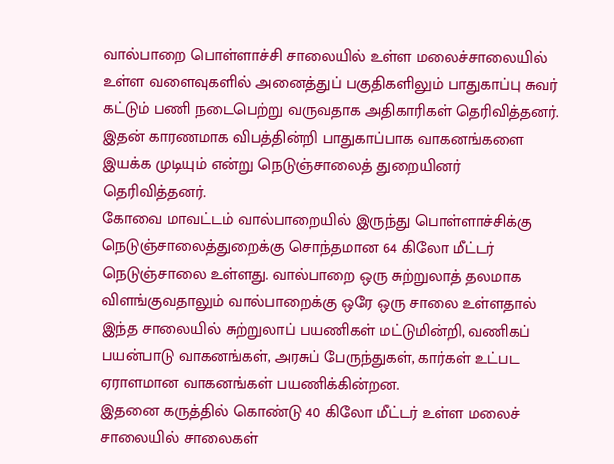வால்பாறை பொள்ளாச்சி சாலையில் உள்ள மலைச்சாலையில் உள்ள வளைவுகளில் அனைத்துப் பகுதிகளிலும் பாதுகாப்பு சுவர் கட்டும் பணி நடைபெற்று வருவதாக அதிகாரிகள் தெரிவித்தனர். இதன் காரணமாக விபத்தின்றி பாதுகாப்பாக வாகனங்களை இயக்க முடியும் என்று நெடுஞ்சாலைத் துறையினர் தெரிவித்தனர்.
கோவை மாவட்டம் வால்பாறையில் இருந்து பொள்ளாச்சிக்கு நெடுஞ்சாலைத்துறைக்கு சொந்தமான 64 கிலோ மீட்டர் நெடுஞ்சாலை உள்ளது. வால்பாறை ஒரு சுற்றுலாத் தலமாக விளங்குவதாலும் வால்பாறைக்கு ஒரே ஒரு சாலை உள்ளதால் இந்த சாலையில் சுற்றுலாப் பயணிகள் மட்டுமின்றி, வணிகப் பயன்பாடு வாகனங்கள், அரசுப் பேருந்துகள், கார்கள் உட்பட ஏராளமான வாகனங்கள் பயணிக்கின்றன.
இதனை கருத்தில் கொண்டு 40 கிலோ மீட்டர் உள்ள மலைச் சாலையில் சாலைகள்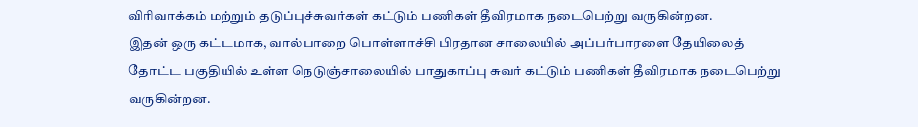விரிவாக்கம் மற்றும் தடுப்புச்சுவர்கள் கட்டும் பணிகள் தீவிரமாக நடைபெற்று வருகின்றன.
இதன் ஒரு கட்டமாக, வால்பாறை பொள்ளாச்சி பிரதான சாலையில் அப்பர்பாரளை தேயிலைத் தோட்ட பகுதியில் உள்ள நெடுஞ்சாலையில் பாதுகாப்பு சுவர் கட்டும் பணிகள் தீவிரமாக நடைபெற்று வருகின்றன.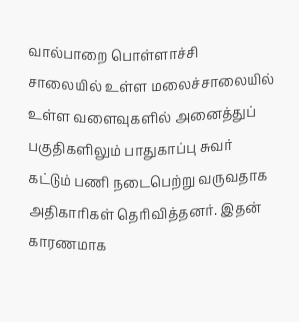வால்பாறை பொள்ளாச்சி சாலையில் உள்ள மலைச்சாலையில் உள்ள வளைவுகளில் அனைத்துப் பகுதிகளிலும் பாதுகாப்பு சுவர் கட்டும் பணி நடைபெற்று வருவதாக அதிகாரிகள் தெரிவித்தனர். இதன் காரணமாக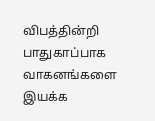விபத்தின்றி பாதுகாப்பாக வாகனங்களை இயக்க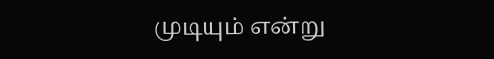முடியும் என்று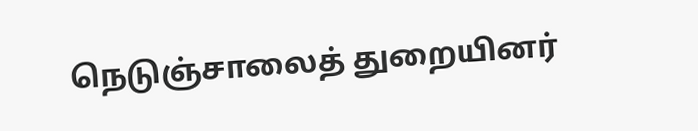நெடுஞ்சாலைத் துறையினர்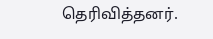தெரிவித்தனர்.